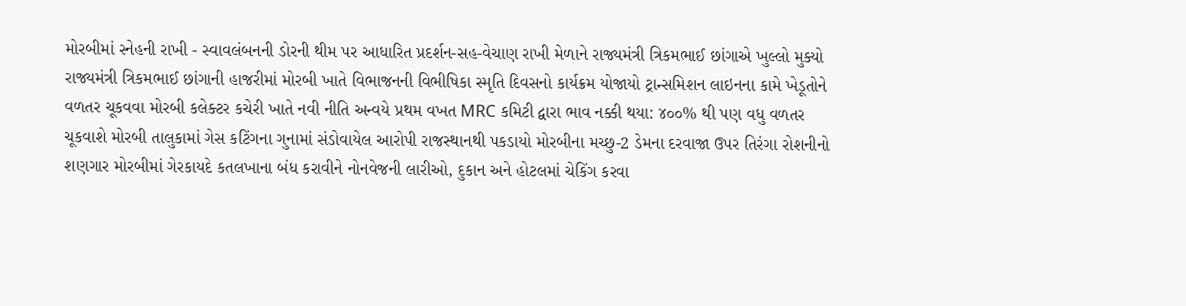મોરબીમાં સ્નેહની રાખી - સ્વાવલંબનની ડોરની થીમ પર આધારિત પ્રદર્શન-સહ-વેચાણ રાખી મેળાને રાજ્યમંત્રી ત્રિકમભાઈ છાંગાએ ખુલ્લો મુક્યો રાજ્યમંત્રી ત્રિકમભાઈ છાંગાની હાજરીમાં મોરબી ખાતે વિભાજનની વિભીષિકા સ્મૃતિ દિવસનો કાર્યક્રમ યોજાયો ટ્રાન્સમિશન લાઇનના કામે ખેડૂતોને વળતર ચૂકવવા મોરબી કલેક્ટર કચેરી ખાતે નવી નીતિ અન્વયે પ્રથમ વખત MRC કમિટી દ્વારા ભાવ નક્કી થયા: ૪૦૦% થી પણ વધુ વળતર ચૂકવાશે મોરબી તાલુકામાં ગેસ કટિંગના ગુનામાં સંડોવાયેલ આરોપી રાજસ્થાનથી પકડાયો મોરબીના મચ્છુ-2 ડેમના દરવાજા ઉપર તિરંગા રોશનીનો શણગાર મોરબીમાં ગેરકાયદે કતલખાના બંધ કરાવીને નોનવેજની લારીઓ, દુકાન અને હોટલમાં ચેકિંગ કરવા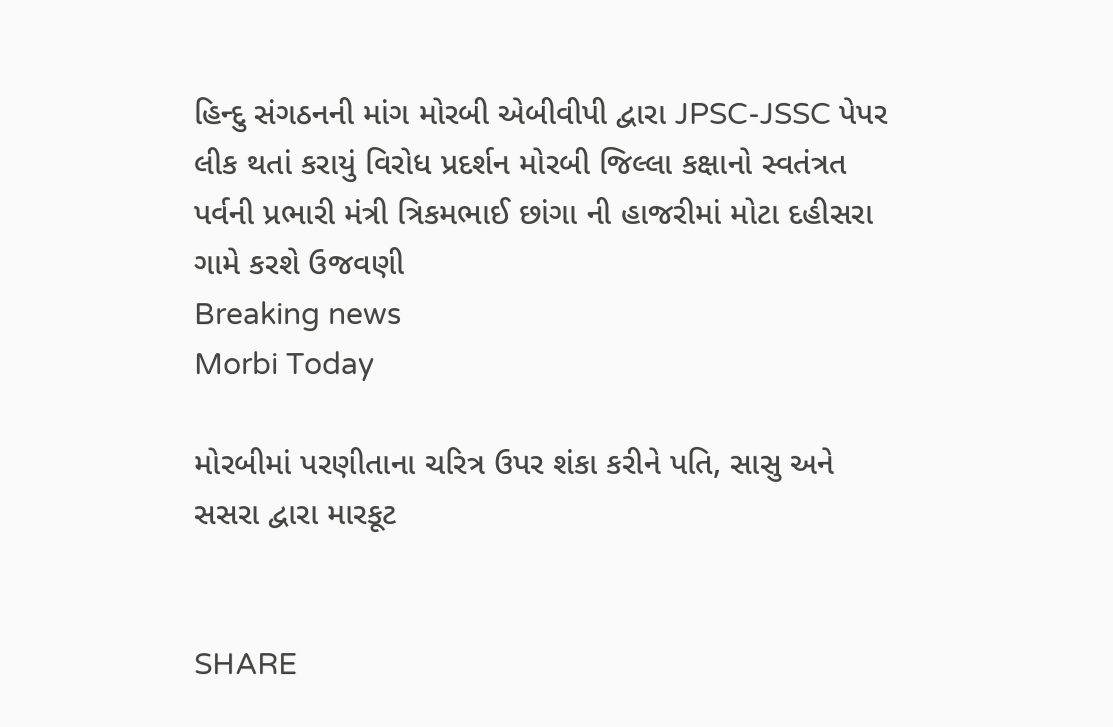હિન્દુ સંગઠનની માંગ મોરબી એબીવીપી દ્વારા JPSC-JSSC પેપર લીક થતાં કરાયું વિરોધ પ્રદર્શન મોરબી જિલ્લા કક્ષાનો સ્વતંત્રત પર્વની પ્રભારી મંત્રી ત્રિકમભાઈ છાંગા ની હાજરીમાં મોટા દહીસરા ગામે કરશે ઉજવણી
Breaking news
Morbi Today

મોરબીમાં પરણીતાના ચરિત્ર ઉપર શંકા કરીને પતિ, સાસુ અને સસરા દ્વારા મારકૂટ


SHARE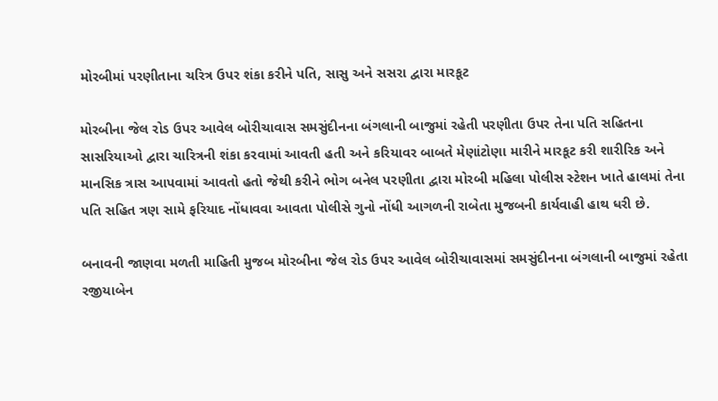મોરબીમાં પરણીતાના ચરિત્ર ઉપર શંકા કરીને પતિ, સાસુ અને સસરા દ્વારા મારકૂટ

મોરબીના જેલ રોડ ઉપર આવેલ બોરીચાવાસ સમસુંદીનના બંગલાની બાજુમાં રહેતી પરણીતા ઉપર તેના પતિ સહિતના સાસરિયાઓ દ્વારા ચારિત્રની શંકા કરવામાં આવતી હતી અને કરિયાવર બાબતે મેણાંટોણા મારીને મારકૂટ કરી શારીરિક અને માનસિક ત્રાસ આપવામાં આવતો હતો જેથી કરીને ભોગ બનેલ પરણીતા દ્વારા મોરબી મહિલા પોલીસ સ્ટેશન ખાતે હાલમાં તેના પતિ સહિત ત્રણ સામે ફરિયાદ નોંધાવવા આવતા પોલીસે ગુનો નોંધી આગળની રાબેતા મુજબની કાર્યવાહી હાથ ધરી છે.

બનાવની જાણવા મળતી માહિતી મુજબ મોરબીના જેલ રોડ ઉપર આવેલ બોરીચાવાસમાં સમસુંદીનના બંગલાની બાજુમાં રહેતા રજીયાબેન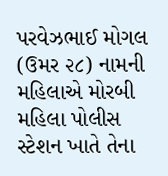પરવેઝભાઈ મોગલ (ઉમર ૨૮) નામની મહિલાએ મોરબી મહિલા પોલીસ સ્ટેશન ખાતે તેના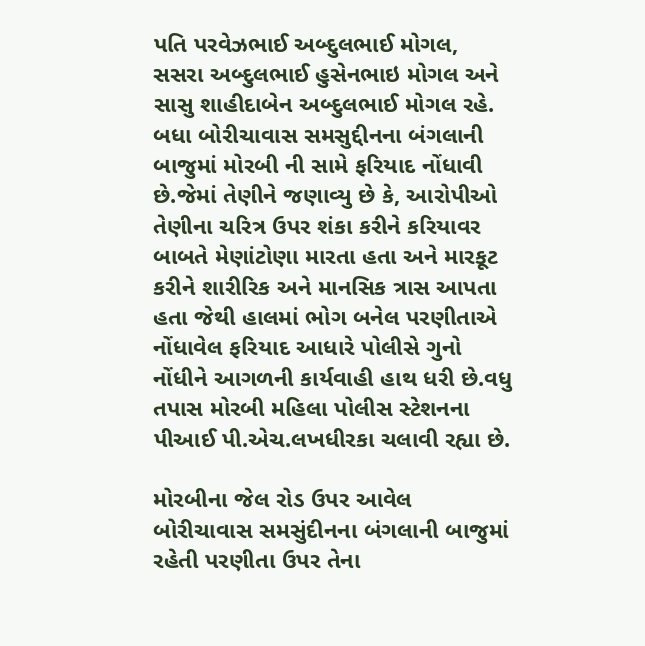પતિ પરવેઝભાઈ અબ્દુલભાઈ મોગલ, સસરા અબ્દુલભાઈ હુસેનભાઇ મોગલ અને સાસુ શાહીદાબેન અબ્દુલભાઈ મોગલ રહે. બધા બોરીચાવાસ સમસુદ્દીનના બંગલાની બાજુમાં મોરબી ની સામે ફરિયાદ નોંધાવી છે.જેમાં તેણીને જણાવ્યુ છે કે, આરોપીઓ તેણીના ચરિત્ર ઉપર શંકા કરીને કરિયાવર બાબતે મેણાંટોણા મારતા હતા અને મારકૂટ કરીને શારીરિક અને માનસિક ત્રાસ આપતા હતા જેથી હાલમાં ભોગ બનેલ પરણીતાએ નોંધાવેલ ફરિયાદ આધારે પોલીસે ગુનો નોંધીને આગળની કાર્યવાહી હાથ ધરી છે.વધુ તપાસ મોરબી મહિલા પોલીસ સ્ટેશનના પીઆઈ પી.એચ.લખધીરકા ચલાવી રહ્યા છે.

મોરબીના જેલ રોડ ઉપર આવેલ બોરીચાવાસ સમસુંદીનના બંગલાની બાજુમાં રહેતી પરણીતા ઉપર તેના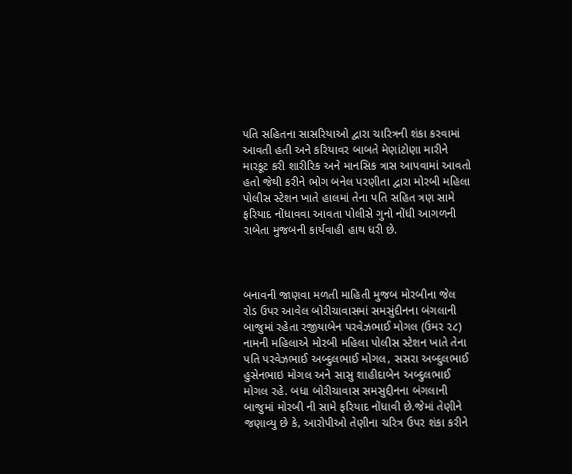પતિ સહિતના સાસરિયાઓ દ્વારા ચારિત્રની શંકા કરવામાં આવતી હતી અને કરિયાવર બાબતે મેણાંટોણા મારીને મારકૂટ કરી શારીરિક અને માનસિક ત્રાસ આપવામાં આવતો હતો જેથી કરીને ભોગ બનેલ પરણીતા દ્વારા મોરબી મહિલા પોલીસ સ્ટેશન ખાતે હાલમાં તેના પતિ સહિત ત્રણ સામે ફરિયાદ નોંધાવવા આવતા પોલીસે ગુનો નોંધી આગળની રાબેતા મુજબની કાર્યવાહી હાથ ધરી છે.



બનાવની જાણવા મળતી માહિતી મુજબ મોરબીના જેલ રોડ ઉપર આવેલ બોરીચાવાસમાં સમસુંદીનના બંગલાની બાજુમાં રહેતા રજીયાબેન પરવેઝભાઈ મોગલ (ઉમર ૨૮) નામની મહિલાએ મોરબી મહિલા પોલીસ સ્ટેશન ખાતે તેના પતિ પરવેઝભાઈ અબ્દુલભાઈ મોગલ, સસરા અબ્દુલભાઈ હુસેનભાઇ મોગલ અને સાસુ શાહીદાબેન અબ્દુલભાઈ મોગલ રહે. બધા બોરીચાવાસ સમસુદ્દીનના બંગલાની બાજુમાં મોરબી ની સામે ફરિયાદ નોંધાવી છે.જેમાં તેણીને જણાવ્યુ છે કે, આરોપીઓ તેણીના ચરિત્ર ઉપર શંકા કરીને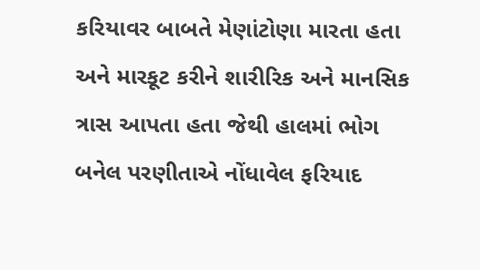કરિયાવર બાબતે મેણાંટોણા મારતા હતા અને મારકૂટ કરીને શારીરિક અને માનસિક ત્રાસ આપતા હતા જેથી હાલમાં ભોગ બનેલ પરણીતાએ નોંધાવેલ ફરિયાદ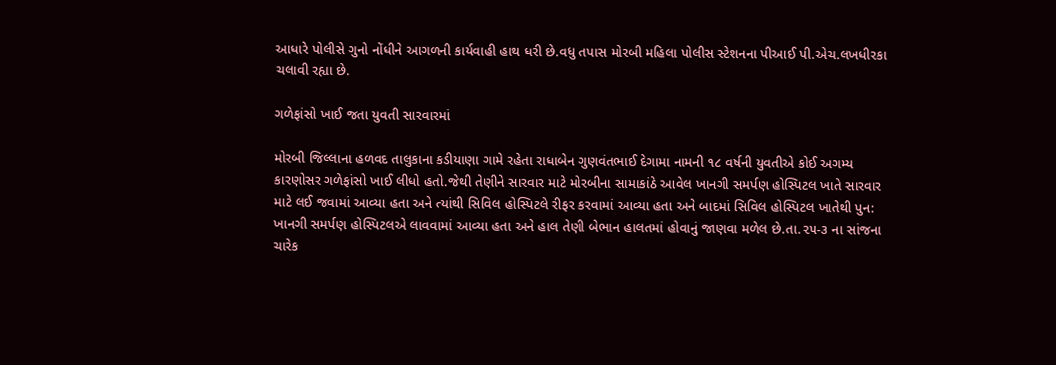આધારે પોલીસે ગુનો નોંધીને આગળની કાર્યવાહી હાથ ધરી છે.વધુ તપાસ મોરબી મહિલા પોલીસ સ્ટેશનના પીઆઈ પી.એચ.લખધીરકા ચલાવી રહ્યા છે.

ગળેફાંસો ખાઈ જતા યુવતી સારવારમાં

મોરબી જિલ્લાના હળવદ તાલુકાના કડીયાણા ગામે રહેતા રાધાબેન ગુણવંતભાઈ દેગામા નામની ૧૮ વર્ષની યુવતીએ કોઈ અગમ્ય કારણોસર ગળેફાંસો ખાઈ લીધો હતો.જેથી તેણીને સારવાર માટે મોરબીના સામાકાંઠે આવેલ ખાનગી સમર્પણ હોસ્પિટલ ખાતે સારવાર માટે લઈ જવામાં આવ્યા હતા અને ત્યાંથી સિવિલ હોસ્પિટલે રીફર કરવામાં આવ્યા હતા અને બાદમાં સિવિલ હોસ્પિટલ ખાતેથી પુન: ખાનગી સમર્પણ હોસ્પિટલએ લાવવામાં આવ્યા હતા અને હાલ તેણી બેભાન હાલતમાં હોવાનું જાણવા મળેલ છે.તા.૨૫-૩ ના સાંજના ચારેક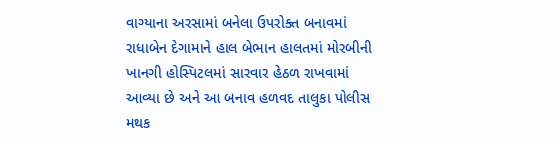વાગ્યાના અરસામાં બનેલા ઉપરોક્ત બનાવમાં રાધાબેન દેગામાને હાલ બેભાન હાલતમાં મોરબીની ખાનગી હોસ્પિટલમાં સારવાર હેઠળ રાખવામાં આવ્યા છે અને આ બનાવ હળવદ તાલુકા પોલીસ મથક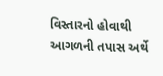વિસ્તારનો હોવાથી આગળની તપાસ અર્થે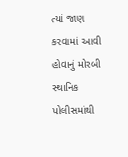ત્યાં જાણ કરવામાં આવી હોવાનું મોરબી સ્થાનિક પોલીસમાંથી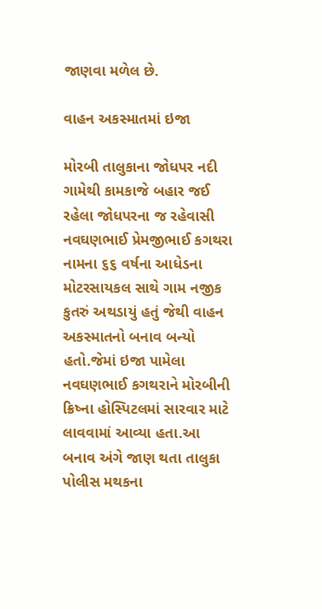જાણવા મળેલ છે.

વાહન અકસ્માતમાં ઇજા

મોરબી તાલુકાના જોધપર નદી ગામેથી કામકાજે બહાર જઈ રહેલા જોધપરના જ રહેવાસી નવઘણભાઈ પ્રેમજીભાઈ કગથરા નામના ૬૬ વર્ષના આધેડના મોટરસાયકલ સાથે ગામ નજીક કુતરું અથડાયું હતું જેથી વાહન અકસ્માતનો બનાવ બન્યો હતો.જેમાં ઇજા પામેલા નવઘણભાઈ કગથરાને મોરબીની ક્રિષ્ના હોસ્પિટલમાં સારવાર માટે લાવવામાં આવ્યા હતા.આ બનાવ અંગે જાણ થતા તાલુકા પોલીસ મથકના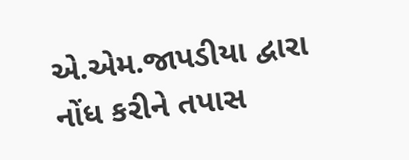એ.એમ.જાપડીયા દ્વારા નોંધ કરીને તપાસ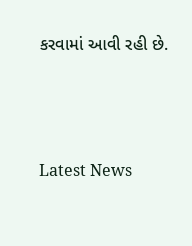કરવામાં આવી રહી છે.






Latest News